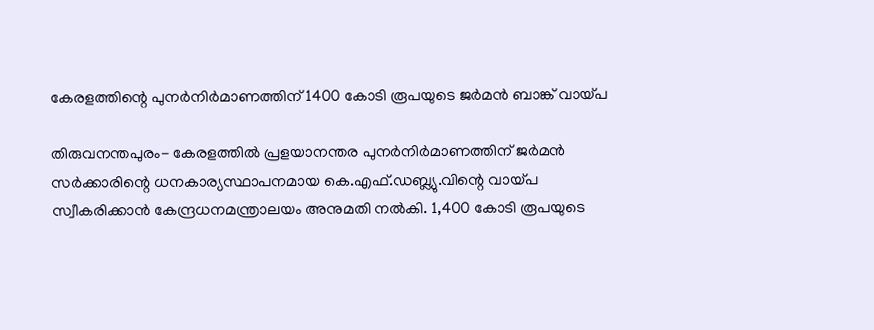കേരളത്തിന്റെ പുനര്‍നിര്‍മാണത്തിന് 1400 കോടി രൂപയുടെ ജര്‍മന്‍ ബാങ്ക് വായ്പ

തിരുവനന്തപുരം- കേരളത്തില്‍ പ്രളയാനന്തര പുനര്‍നിര്‍മാണത്തിന് ജര്‍മന്‍ സര്‍ക്കാരിന്റെ ധനകാര്യസ്ഥാപനമായ കെ.എഫ്.ഡബ്ല്യു.വിന്റെ വായ്പ സ്വീകരിക്കാന്‍ കേന്ദ്രധനമന്ത്രാലയം അനുമതി നല്‍കി. 1,400 കോടി രൂപയുടെ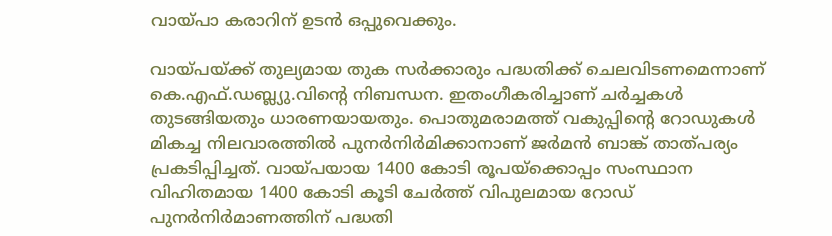വായ്പാ കരാറിന് ഉടന്‍ ഒപ്പുവെക്കും.

വായ്പയ്ക്ക് തുല്യമായ തുക സര്‍ക്കാരും പദ്ധതിക്ക് ചെലവിടണമെന്നാണ് കെ.എഫ്.ഡബ്ല്യു.വിന്റെ നിബന്ധന. ഇതംഗീകരിച്ചാണ് ചര്‍ച്ചകള്‍ തുടങ്ങിയതും ധാരണയായതും. പൊതുമരാമത്ത് വകുപ്പിന്റെ റോഡുകള്‍ മികച്ച നിലവാരത്തില്‍ പുനര്‍നിര്‍മിക്കാനാണ് ജര്‍മന്‍ ബാങ്ക് താത്പര്യം പ്രകടിപ്പിച്ചത്. വായ്പയായ 1400 കോടി രൂപയ്‌ക്കൊപ്പം സംസ്ഥാന വിഹിതമായ 1400 കോടി കൂടി ചേര്‍ത്ത് വിപുലമായ റോഡ് പുനര്‍നിര്‍മാണത്തിന് പദ്ധതി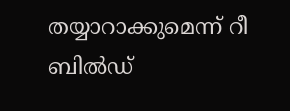തയ്യാറാക്കുമെന്ന് റീ ബില്‍ഡ്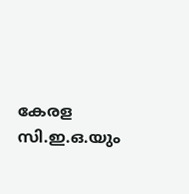കേരള സി.ഇ.ഒ.യും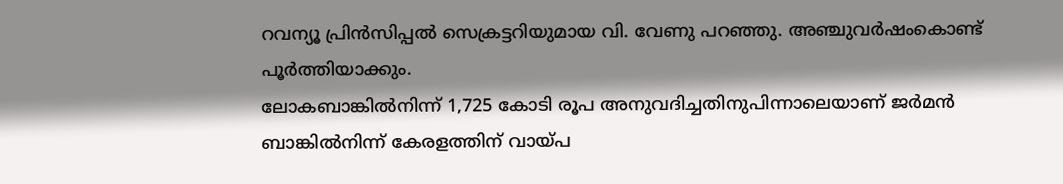റവന്യൂ പ്രിന്‍സിപ്പല്‍ സെക്രട്ടറിയുമായ വി. വേണു പറഞ്ഞു. അഞ്ചുവര്‍ഷംകൊണ്ട് പൂര്‍ത്തിയാക്കും.
ലോകബാങ്കില്‍നിന്ന് 1,725 കോടി രൂപ അനുവദിച്ചതിനുപിന്നാലെയാണ് ജര്‍മന്‍ ബാങ്കില്‍നിന്ന് കേരളത്തിന് വായ്പ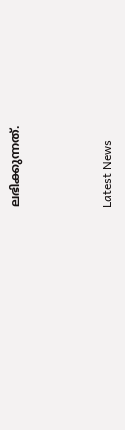ലഭിക്കുന്നത്.



Latest News